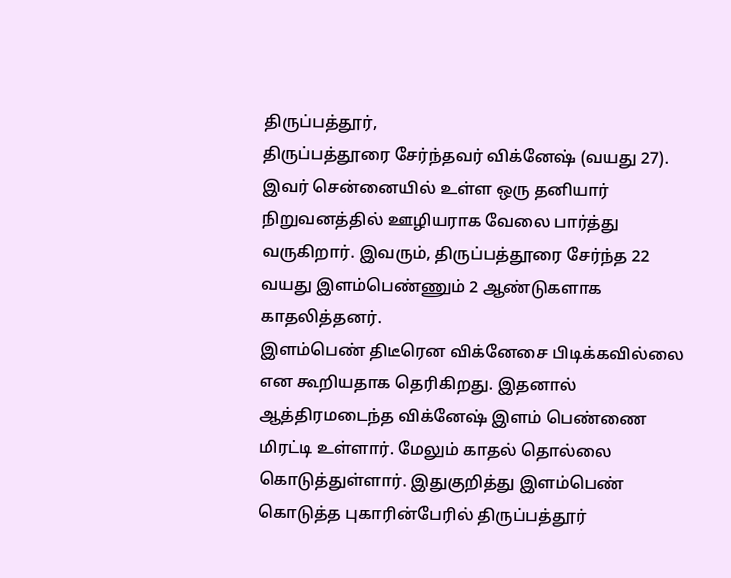திருப்பத்தூர்,
திருப்பத்தூரை சேர்ந்தவர் விக்னேஷ் (வயது 27). இவர் சென்னையில் உள்ள ஒரு தனியார் நிறுவனத்தில் ஊழியராக வேலை பார்த்து வருகிறார். இவரும், திருப்பத்தூரை சேர்ந்த 22 வயது இளம்பெண்ணும் 2 ஆண்டுகளாக காதலித்தனர்.
இளம்பெண் திடீரென விக்னேசை பிடிக்கவில்லை என கூறியதாக தெரிகிறது. இதனால் ஆத்திரமடைந்த விக்னேஷ் இளம் பெண்ணை மிரட்டி உள்ளார். மேலும் காதல் தொல்லை கொடுத்துள்ளார். இதுகுறித்து இளம்பெண் கொடுத்த புகாரின்பேரில் திருப்பத்தூர்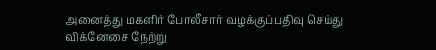அனைத்து மகளிர் போலீசார் வழக்குப்பதிவு செய்து விக்னேசை நேற்று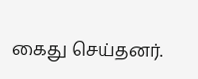கைது செய்தனர்.